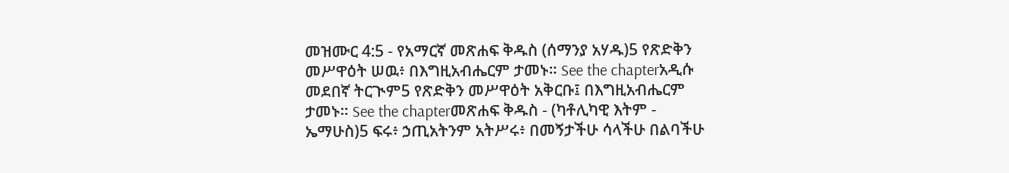መዝሙር 4:5 - የአማርኛ መጽሐፍ ቅዱስ (ሰማንያ አሃዱ)5 የጽድቅን መሥዋዕት ሠዉ፥ በእግዚአብሔርም ታመኑ። See the chapterአዲሱ መደበኛ ትርጒም5 የጽድቅን መሥዋዕት አቅርቡ፤ በእግዚአብሔርም ታመኑ። See the chapterመጽሐፍ ቅዱስ - (ካቶሊካዊ እትም - ኤማሁስ)5 ፍሩ፥ ኃጢአትንም አትሥሩ፥ በመኝታችሁ ሳላችሁ በልባችሁ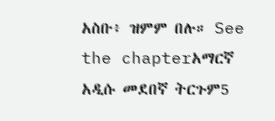አስቡ፥ ዝምም በሉ። See the chapterአማርኛ አዲሱ መደበኛ ትርጉም5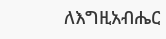ለእግዚአብሔር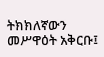ትክክለኛውን መሥዋዕት አቅርቡ፤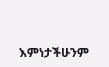እምነታችሁንም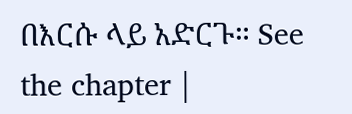በእርሱ ላይ አድርጉ። See the chapter |